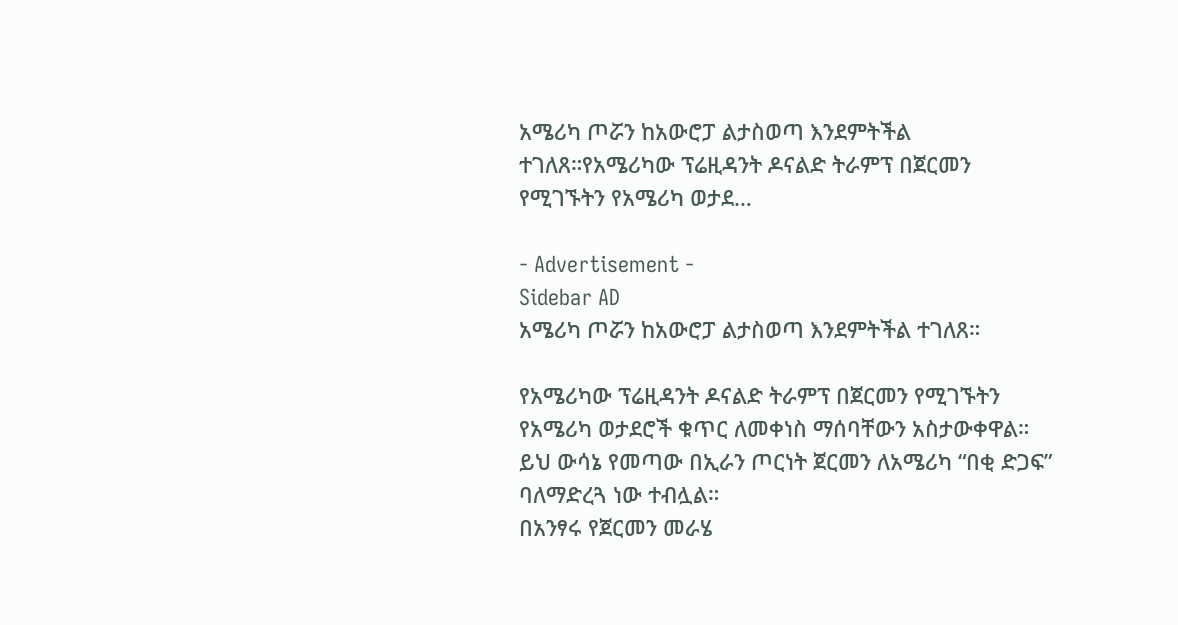አሜሪካ ጦሯን ከአውሮፓ ልታስወጣ እንደምትችል ተገለጸ።የአሜሪካው ፕሬዚዳንት ዶናልድ ትራምፕ በጀርመን የሚገኙትን የአሜሪካ ወታደ…

- Advertisement -
Sidebar AD
አሜሪካ ጦሯን ከአውሮፓ ልታስወጣ እንደምትችል ተገለጸ።

የአሜሪካው ፕሬዚዳንት ዶናልድ ትራምፕ በጀርመን የሚገኙትን የአሜሪካ ወታደሮች ቁጥር ለመቀነስ ማሰባቸውን አስታውቀዋል።
ይህ ውሳኔ የመጣው በኢራን ጦርነት ጀርመን ለአሜሪካ “በቂ ድጋፍ” ባለማድረጓ ነው ተብሏል።
በአንፃሩ የጀርመን መራሄ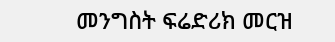መንግስት ፍሬድሪክ መርዝ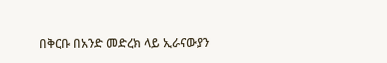በቅርቡ በአንድ መድረክ ላይ ኢራናውያን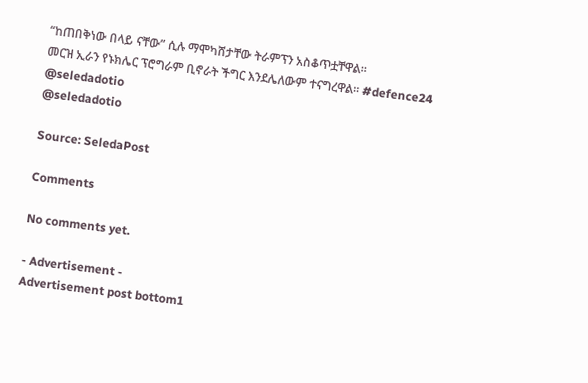“ከጠበቅነው በላይ ናቸው” ሲሉ ማሞካሸታቸው ትራምፕን አስቆጥቷቸዋል።
መርዝ ኢራን የኑክሌር ፕሮግራም ቢኖራት ችግር እንደሌለውም ተናግረዋል። #defence24
@seledadotio
@seledadotio

Source: SeledaPost

Comments

No comments yet.

- Advertisement -
Advertisement post bottom1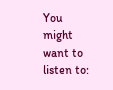You might want to listen to: